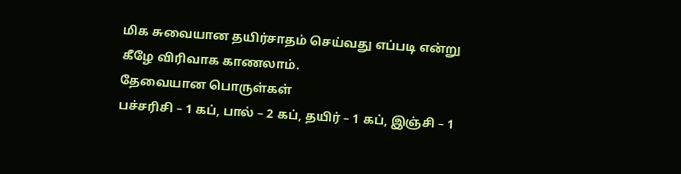மிக சுவையான தயிர்சாதம் செய்வது எப்படி என்று கீழே விரிவாக காணலாம்.
தேவையான பொருள்கள்
பச்சரிசி – 1 கப், பால் – 2 கப், தயிர் – 1 கப், இஞ்சி – 1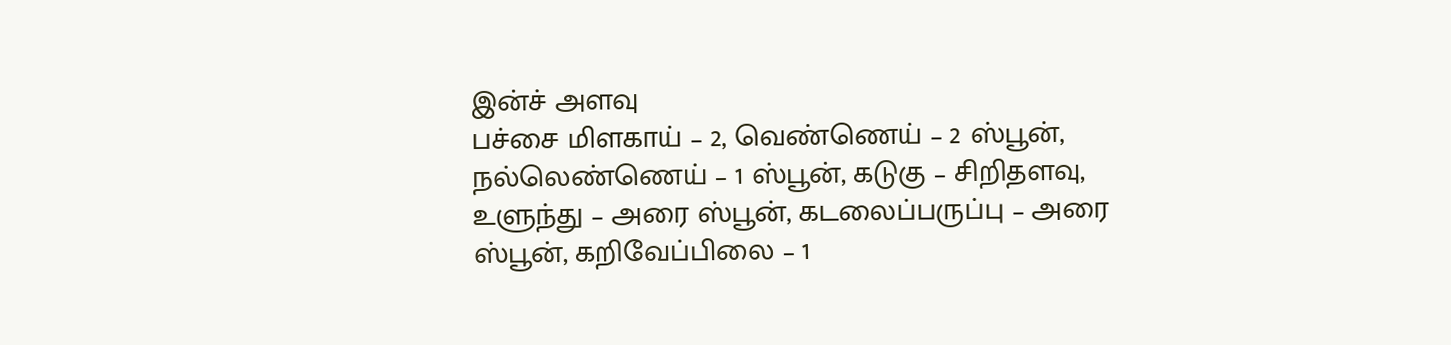இன்ச் அளவு
பச்சை மிளகாய் – 2, வெண்ணெய் – 2 ஸ்பூன், நல்லெண்ணெய் – 1 ஸ்பூன், கடுகு – சிறிதளவு, உளுந்து – அரை ஸ்பூன், கடலைப்பருப்பு – அரை ஸ்பூன், கறிவேப்பிலை – 1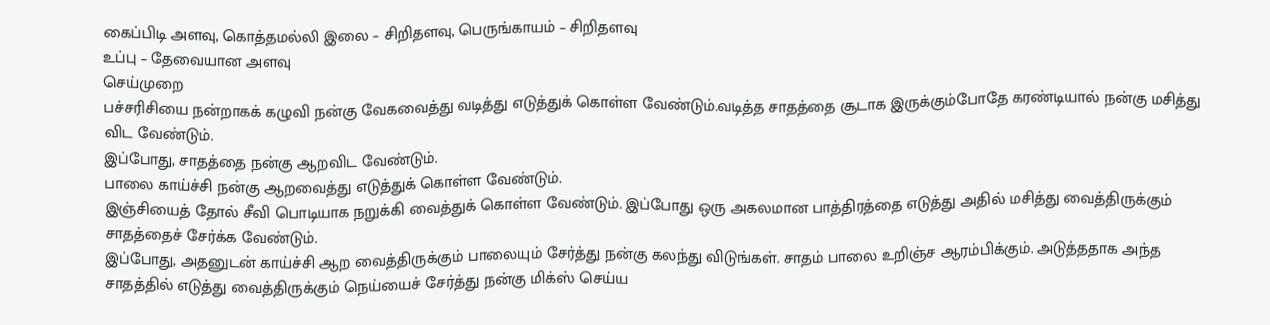கைப்பிடி அளவு, கொத்தமல்லி இலை – சிறிதளவு, பெருங்காயம் – சிறிதளவு
உப்பு – தேவையான அளவு
செய்முறை
பச்சரிசியை நன்றாகக் கழுவி நன்கு வேகவைத்து வடித்து எடுத்துக் கொள்ள வேண்டும்.வடித்த சாதத்தை சூடாக இருக்கும்போதே கரண்டியால் நன்கு மசித்து விட வேண்டும்.
இப்போது, சாதத்தை நன்கு ஆறவிட வேண்டும்.
பாலை காய்ச்சி நன்கு ஆறவைத்து எடுத்துக் கொள்ள வேண்டும்.
இஞ்சியைத் தோல் சீவி பொடியாக நறுக்கி வைத்துக் கொள்ள வேண்டும். இப்போது ஒரு அகலமான பாத்திரத்தை எடுத்து அதில் மசித்து வைத்திருக்கும் சாதத்தைச் சேர்க்க வேண்டும்.
இப்போது, அதனுடன் காய்ச்சி ஆற வைத்திருக்கும் பாலையும் சேர்த்து நன்கு கலந்து விடுங்கள். சாதம் பாலை உறிஞ்ச ஆரம்பிக்கும். அடுத்ததாக அந்த சாதத்தில் எடுத்து வைத்திருக்கும் நெய்யைச் சேர்த்து நன்கு மிக்ஸ் செய்ய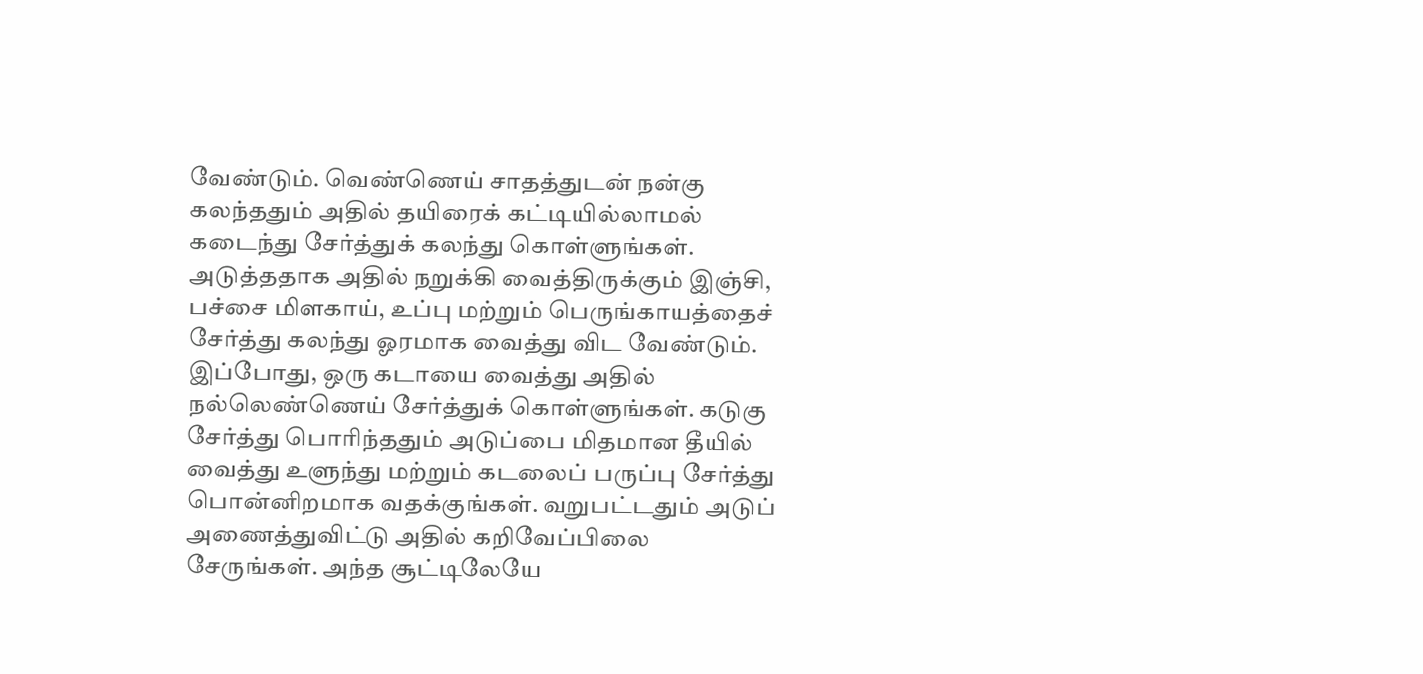வேண்டும். வெண்ணெய் சாதத்துடன் நன்கு கலந்ததும் அதில் தயிரைக் கட்டியில்லாமல் கடைந்து சேர்த்துக் கலந்து கொள்ளுங்கள். அடுத்ததாக அதில் நறுக்கி வைத்திருக்கும் இஞ்சி, பச்சை மிளகாய், உப்பு மற்றும் பெருங்காயத்தைச் சேர்த்து கலந்து ஓரமாக வைத்து விட வேண்டும்.
இப்போது, ஒரு கடாயை வைத்து அதில் நல்லெண்ணெய் சேர்த்துக் கொள்ளுங்கள். கடுகு சேர்த்து பொரிந்ததும் அடுப்பை மிதமான தீயில் வைத்து உளுந்து மற்றும் கடலைப் பருப்பு சேர்த்து பொன்னிறமாக வதக்குங்கள். வறுபட்டதும் அடுப் அணைத்துவிட்டு அதில் கறிவேப்பிலை சேருங்கள். அந்த சூட்டிலேயே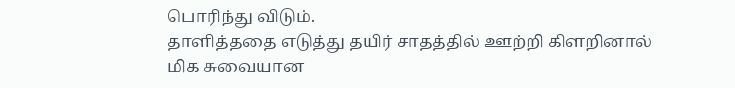பொரிந்து விடும்.
தாளித்ததை எடுத்து தயிர் சாதத்தில் ஊற்றி கிளறினால் மிக சுவையான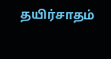தயிர்சாதம்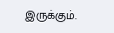இருக்கும்.